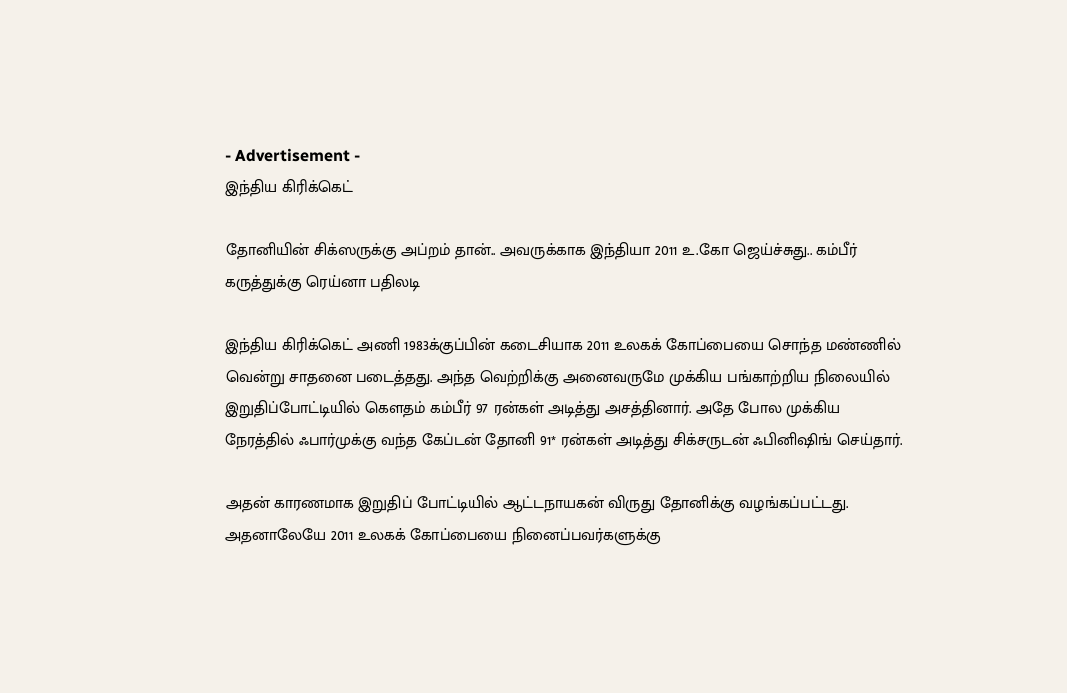- Advertisement -
இந்திய கிரிக்கெட்

தோனியின் சிக்ஸருக்கு அப்றம் தான்.. அவருக்காக இந்தியா 2011 உ.கோ ஜெய்ச்சுது.. கம்பீர் கருத்துக்கு ரெய்னா பதிலடி

இந்திய கிரிக்கெட் அணி 1983க்குப்பின் கடைசியாக 2011 உலகக் கோப்பையை சொந்த மண்ணில் வென்று சாதனை படைத்தது. அந்த வெற்றிக்கு அனைவருமே முக்கிய பங்காற்றிய நிலையில் இறுதிப்போட்டியில் கௌதம் கம்பீர் 97 ரன்கள் அடித்து அசத்தினார். அதே போல முக்கிய நேரத்தில் ஃபார்முக்கு வந்த கேப்டன் தோனி 91* ரன்கள் அடித்து சிக்சருடன் ஃபினிஷிங் செய்தார்.

அதன் காரணமாக இறுதிப் போட்டியில் ஆட்டநாயகன் விருது தோனிக்கு வழங்கப்பட்டது. அதனாலேயே 2011 உலகக் கோப்பையை நினைப்பவர்களுக்கு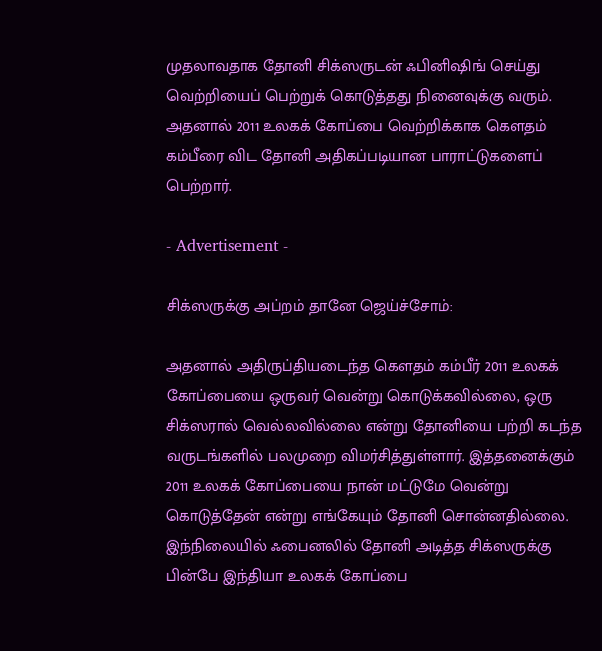முதலாவதாக தோனி சிக்ஸருடன் ஃபினிஷிங் செய்து வெற்றியைப் பெற்றுக் கொடுத்தது நினைவுக்கு வரும். அதனால் 2011 உலகக் கோப்பை வெற்றிக்காக கௌதம் கம்பீரை விட தோனி அதிகப்படியான பாராட்டுகளைப் பெற்றார்.

- Advertisement -

சிக்ஸருக்கு அப்றம் தானே ஜெய்ச்சோம்:

அதனால் அதிருப்தியடைந்த கௌதம் கம்பீர் 2011 உலகக் கோப்பையை ஒருவர் வென்று கொடுக்கவில்லை, ஒரு சிக்ஸரால் வெல்லவில்லை என்று தோனியை பற்றி கடந்த வருடங்களில் பலமுறை விமர்சித்துள்ளார். இத்தனைக்கும் 2011 உலகக் கோப்பையை நான் மட்டுமே வென்று கொடுத்தேன் என்று எங்கேயும் தோனி சொன்னதில்லை. இந்நிலையில் ஃபைனலில் தோனி அடித்த சிக்ஸருக்கு பின்பே இந்தியா உலகக் கோப்பை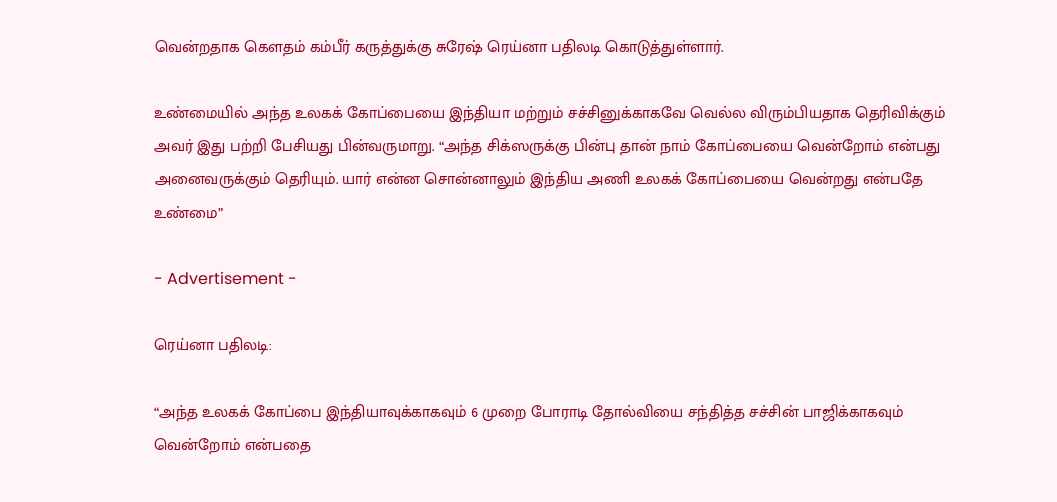வென்றதாக கௌதம் கம்பீர் கருத்துக்கு சுரேஷ் ரெய்னா பதிலடி கொடுத்துள்ளார்.

உண்மையில் அந்த உலகக் கோப்பையை இந்தியா மற்றும் சச்சினுக்காகவே வெல்ல விரும்பியதாக தெரிவிக்கும் அவர் இது பற்றி பேசியது பின்வருமாறு. “அந்த சிக்ஸருக்கு பின்பு தான் நாம் கோப்பையை வென்றோம் என்பது அனைவருக்கும் தெரியும். யார் என்ன சொன்னாலும் இந்திய அணி உலகக் கோப்பையை வென்றது என்பதே உண்மை”

- Advertisement -

ரெய்னா பதிலடி:

“அந்த உலகக் கோப்பை இந்தியாவுக்காகவும் 6 முறை போராடி தோல்வியை சந்தித்த சச்சின் பாஜிக்காகவும் வென்றோம் என்பதை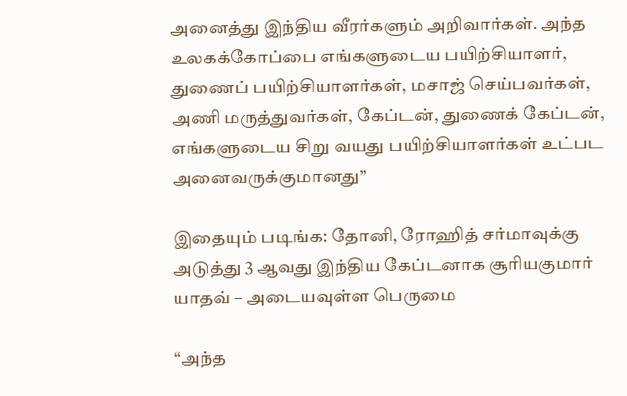அனைத்து இந்திய வீரர்களும் அறிவார்கள். அந்த உலகக்கோப்பை எங்களுடைய பயிற்சியாளர், துணைப் பயிற்சியாளர்கள், மசாஜ் செய்பவர்கள், அணி மருத்துவர்கள், கேப்டன், துணைக் கேப்டன், எங்களுடைய சிறு வயது பயிற்சியாளர்கள் உட்பட அனைவருக்குமானது”

இதையும் படிங்க: தோனி, ரோஹித் சர்மாவுக்கு அடுத்து 3 ஆவது இந்திய கேப்டனாக சூரியகுமார் யாதவ் – அடையவுள்ள பெருமை

“அந்த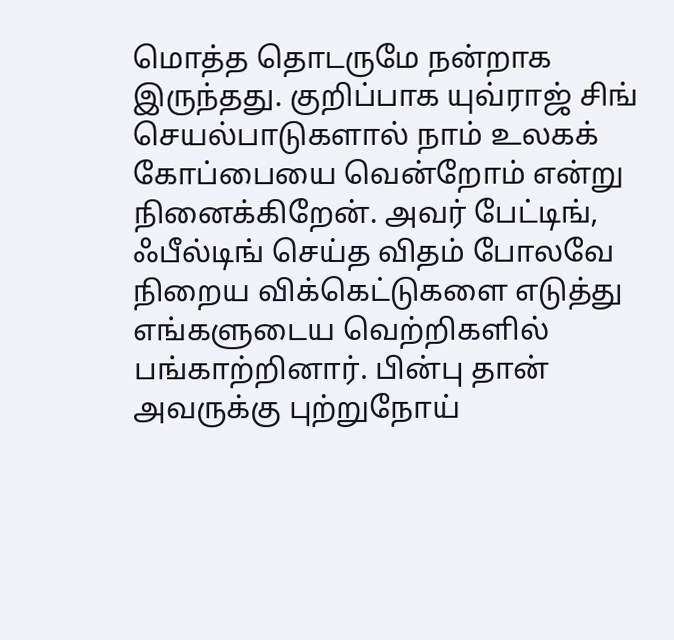மொத்த தொடருமே நன்றாக இருந்தது. குறிப்பாக யுவ்ராஜ் சிங் செயல்பாடுகளால் நாம் உலகக் கோப்பையை வென்றோம் என்று நினைக்கிறேன். அவர் பேட்டிங், ஃபீல்டிங் செய்த விதம் போலவே நிறைய விக்கெட்டுகளை எடுத்து எங்களுடைய வெற்றிகளில் பங்காற்றினார். பின்பு தான் அவருக்கு புற்றுநோய்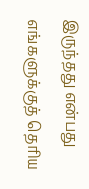இருந்தது என்பது எங்களுக்குத் தெரிய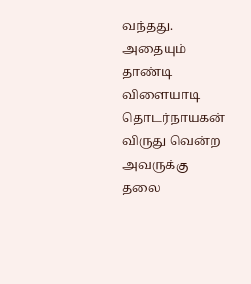வந்தது. அதையும் தாண்டி விளையாடி தொடர்நாயகன் விருது வென்ற அவருக்கு தலை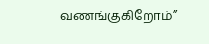வணங்குகிறோம்”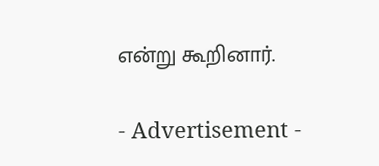என்று கூறினார்.

- Advertisement -